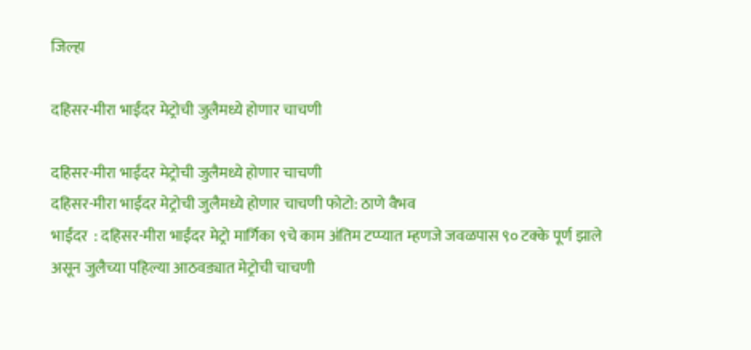जिल्हा

दहिसर-मीरा भाईंदर मेट्रोची जुलैमध्ये होणार चाचणी

दहिसर-मीरा भाईंदर मेट्रोची जुलैमध्ये होणार चाचणी
दहिसर-मीरा भाईंदर मेट्रोची जुलैमध्ये होणार चाचणी फोटो: ठाणे वैभव
भाईंदर  : दहिसर-मीरा भाईंदर मेट्रो मार्गिका ९चे काम अंतिम टप्प्यात म्हणजे जवळपास ९० टक्के पूर्ण झाले असून जुलैच्या पहिल्या आठवड्यात मेट्रोची चाचणी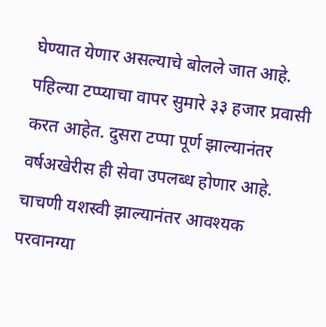घेण्यात येणार असल्याचे बोलले जात आहे. पहिल्या टप्प्याचा वापर सुमारे ३३ हजार प्रवासी करत आहेत. दुसरा टप्पा पूर्ण झाल्यानंतर वर्षअखेरीस ही सेवा उपलब्ध होणार आहे. चाचणी यशस्वी झाल्यानंतर आवश्यक परवानग्या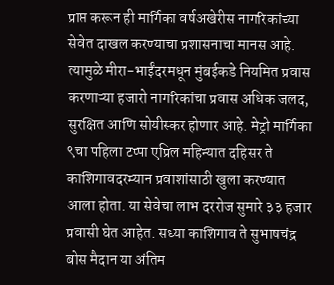प्राप्त करून ही मार्गिका वर्षअखेरीस नागरिकांच्या सेवेत दाखल करण्याचा प्रशासनाचा मानस आहे. त्यामुळे मीरा-भाईंदरमधून मुंबईकडे नियमित प्रवास करणाऱ्या हजारो नागरिकांचा प्रवास अधिक जलद, सुरक्षित आणि सोयीस्कर होणार आहे. मेट्रो मार्गिका ९चा पहिला टप्पा एप्रिल महिन्यात दहिसर ते काशिगावदरम्यान प्रवाशांसाठी खुला करण्यात आला होता. या सेवेचा लाभ दररोज सुमारे ३३ हजार प्रवासी घेत आहेत. सध्या काशिगाव ते सुभाषचंद्र बोस मैदान या अंतिम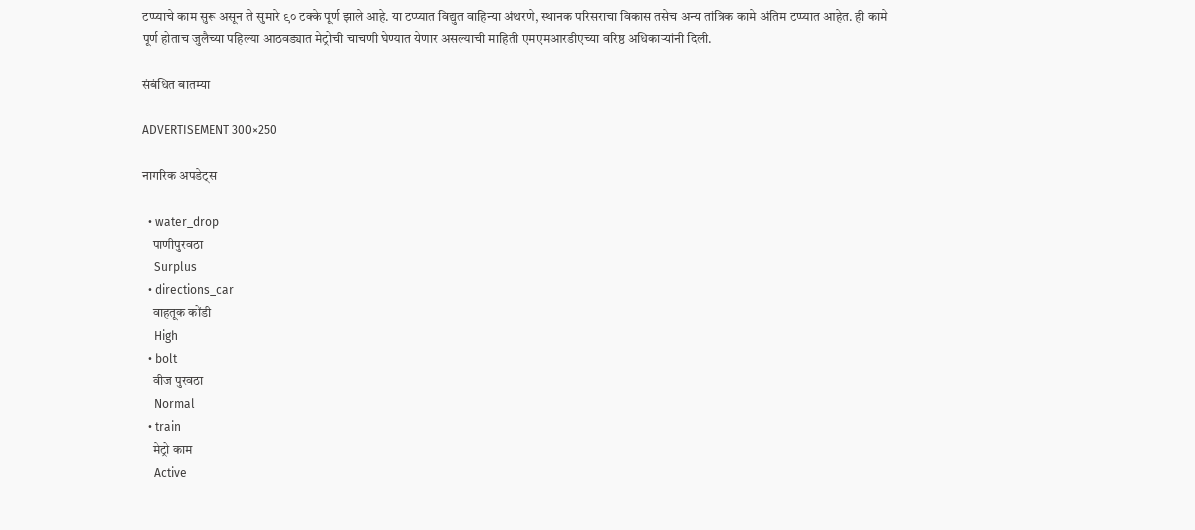टप्प्याचे काम सुरू असून ते सुमारे ९० टक्के पूर्ण झाले आहे. या टप्प्यात विद्युत वाहिन्या अंथरणे, स्थानक परिसराचा विकास तसेच अन्य तांत्रिक कामे अंतिम टप्प्यात आहेत. ही कामे पूर्ण होताच जुलैच्या पहिल्या आठवड्यात मेट्रोची चाचणी घेण्यात येणार असल्याची माहिती एमएमआरडीएच्या वरिष्ठ अधिकाऱ्यांनी दिली.

संबंधित बातम्या

ADVERTISEMENT 300×250

नागरिक अपडेट्स

  • water_drop
    पाणीपुरवठा
    Surplus
  • directions_car
    वाहतूक कोंडी
    High
  • bolt
    वीज पुरवठा
    Normal
  • train
    मेट्रो काम
    Active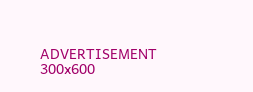ADVERTISEMENT 300x600